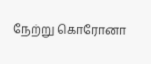நேற்று கொரோனா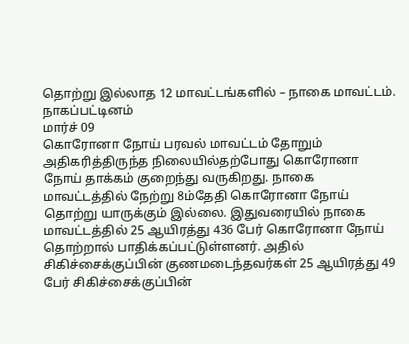தொற்று இல்லாத 12 மாவட்டங்களில் – நாகை மாவட்டம்.
நாகப்பட்டினம்
மார்ச் 09
கொரோனா நோய் பரவல் மாவட்டம் தோறும் அதிகரித்திருந்த நிலையில்தற்போது கொரோனா நோய் தாக்கம் குறைந்து வருகிறது. நாகை மாவட்டத்தில் நேற்று 8ம்தேதி கொரோனா நோய் தொற்று யாருக்கும் இல்லை. இதுவரையில் நாகை மாவட்டத்தில் 25 ஆயிரத்து 436 பேர் கொரோனா நோய் தொற்றால் பாதிக்கப்பட்டுள்ளனர். அதில் சிகிச்சைக்குப்பின் குணமடைந்தவர்கள் 25 ஆயிரத்து 49 பேர் சிகிச்சைக்குப்பின்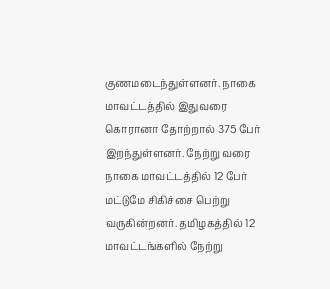குணமடைந்துள்ளனர். நாகை மாவட்டத்தில் இதுவரை கொரானா தோற்றால் 375 பேர் இறந்துள்ளனர். நேற்று வரை நாகை மாவட்டத்தில் 12 பேர் மட்டுமே சிகிச்சை பெற்று வருகின்றனர். தமிழகத்தில் 12 மாவட்டங்களில் நேற்று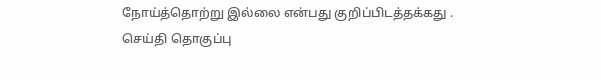நோய்த்தொற்று இல்லை என்பது குறிப்பிடத்தக்கது .
செய்தி தொகுப்பு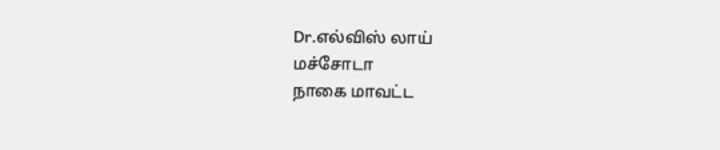Dr.எல்விஸ் லாய்
மச்சோடா
நாகை மாவட்ட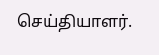செய்தியாளர்.